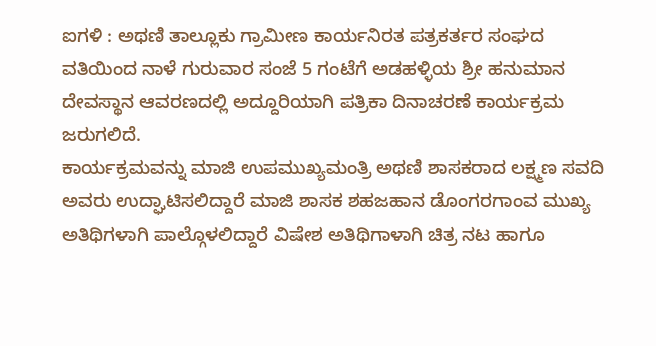ಐಗಳಿ : ಅಥಣಿ ತಾಲ್ಲೂಕು ಗ್ರಾಮೀಣ ಕಾರ್ಯನಿರತ ಪತ್ರಕರ್ತರ ಸಂಘದ ವತಿಯಿಂದ ನಾಳೆ ಗುರುವಾರ ಸಂಜೆ 5 ಗಂಟೆಗೆ ಅಡಹಳ್ಳಿಯ ಶ್ರೀ ಹನುಮಾನ ದೇವಸ್ಥಾನ ಆವರಣದಲ್ಲಿ ಅದ್ದೂರಿಯಾಗಿ ಪತ್ರಿಕಾ ದಿನಾಚರಣೆ ಕಾರ್ಯಕ್ರಮ ಜರುಗಲಿದೆ.
ಕಾರ್ಯಕ್ರಮವನ್ನು ಮಾಜಿ ಉಪಮುಖ್ಯಮಂತ್ರಿ ಅಥಣಿ ಶಾಸಕರಾದ ಲಕ್ಷ್ಮಣ ಸವದಿ ಅವರು ಉದ್ಘಾಟಿಸಲಿದ್ದಾರೆ ಮಾಜಿ ಶಾಸಕ ಶಹಜಹಾನ ಡೊಂಗರಗಾಂವ ಮುಖ್ಯ ಅತಿಥಿಗಳಾಗಿ ಪಾಲ್ಗೊಳಲಿದ್ದಾರೆ ವಿಷೇಶ ಅತಿಥಿಗಾಳಾಗಿ ಚಿತ್ರ ನಟ ಹಾಗೂ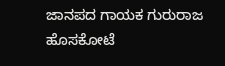ಜಾನಪದ ಗಾಯಕ ಗುರುರಾಜ ಹೊಸಕೋಟೆ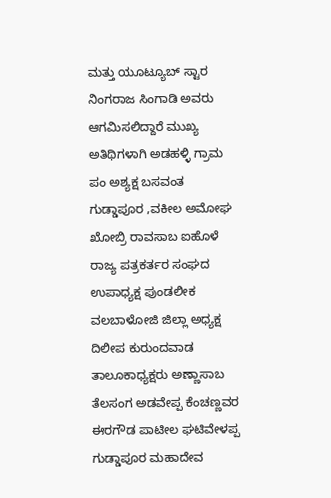ಮತ್ತು ಯೂಟ್ಯೂಬ್ ಸ್ಟಾರ ನಿಂಗರಾಜ ಸಿಂಗಾಡಿ ಅವರು ಆಗಮಿಸಲಿದ್ದಾರೆ ಮುಖ್ಯ ಅತಿಥಿಗಳಾಗಿ ಅಡಹಳ್ಳಿ ಗ್ರಾಮ ಪಂ ಅಶ್ಯಕ್ಷ ಬಸವಂತ ಗುಡ್ಡಾಪೂರ ,ವಕೀಲ ಅಮೋಘ ಖೋಬ್ರಿ ರಾವಸಾಬ ಐಹೊಳೆ ರಾಜ್ಯ ಪತ್ರಕರ್ತರ ಸಂಘದ ಉಪಾಧ್ಯಕ್ಷ ಪುಂಡಲೀಕ ವಲಬಾಳೋಜಿ ಜಿಲ್ಲಾ ಅಧ್ಯಕ್ಷ ದಿಲೀಪ ಕುರುಂದವಾಡ ತಾಲೂಕಾಧ್ಯಕ್ಷರು ಅಣ್ಣಾಸಾಬ ತೆಲಸಂಗ ಅಡವೇಪ್ಪ ಕೆಂಚಣ್ಣವರ ಈರಗೌಡ ಪಾಟೀಲ ಘಟಿವೇಳಪ್ಪ ಗುಡ್ಡಾಪೂರ ಮಹಾದೇವ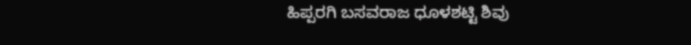ಹಿಪ್ಪರಗಿ ಬಸವರಾಜ ಧೂಳಶಟ್ಟಿ ಶಿವು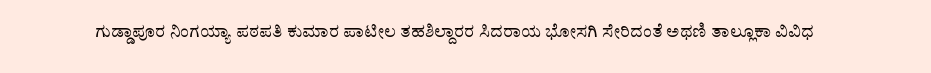ಗುಡ್ಡಾಪೂರ ನಿಂಗಯ್ಯಾ ಪಠಪತಿ ಕುಮಾರ ಪಾಟೀಲ ತಹಶಿಲ್ದಾರರ ಸಿದರಾಯ ಭೋಸಗಿ ಸೇರಿದಂತೆ ಅಥಣಿ ತಾಲ್ಲೂಕಾ ವಿವಿಧ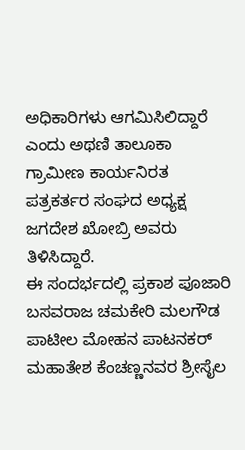ಅಧಿಕಾರಿಗಳು ಆಗಮಿಸಿಲಿದ್ದಾರೆ ಎಂದು ಅಥಣಿ ತಾಲೂಕಾ ಗ್ರಾಮೀಣ ಕಾರ್ಯನಿರತ ಪತ್ರಕರ್ತರ ಸಂಘದ ಅಧ್ಯಕ್ಷ ಜಗದೇಶ ಖೋಬ್ರಿ ಅವರು ತಿಳಿಸಿದ್ದಾರೆ.
ಈ ಸಂದರ್ಭದಲ್ಲಿ ಪ್ರಕಾಶ ಪೂಜಾರಿ ಬಸವರಾಜ ಚಮಕೇರಿ ಮಲಗೌಡ ಪಾಟೀಲ ಮೋಹನ ಪಾಟನಕರ್ ಮಹಾತೇಶ ಕೆಂಚಣ್ಣನವರ ಶ್ರೀಸೈಲ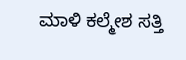ಮಾಳಿ ಕಲ್ಮೇಶ ಸತ್ತಿ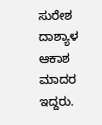ಸುರೇಶ ದಾಶ್ಯಾಳ ಆಕಾಶ ಮಾದರ ಇದ್ದರು.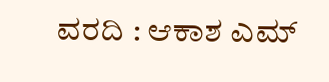ವರದಿ : ಆಕಾಶ ಎಮ್